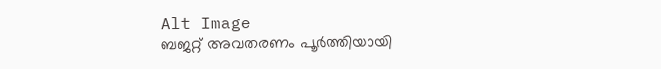Alt Image
ബജറ്റ് അവതരണം പൂർത്തിയായി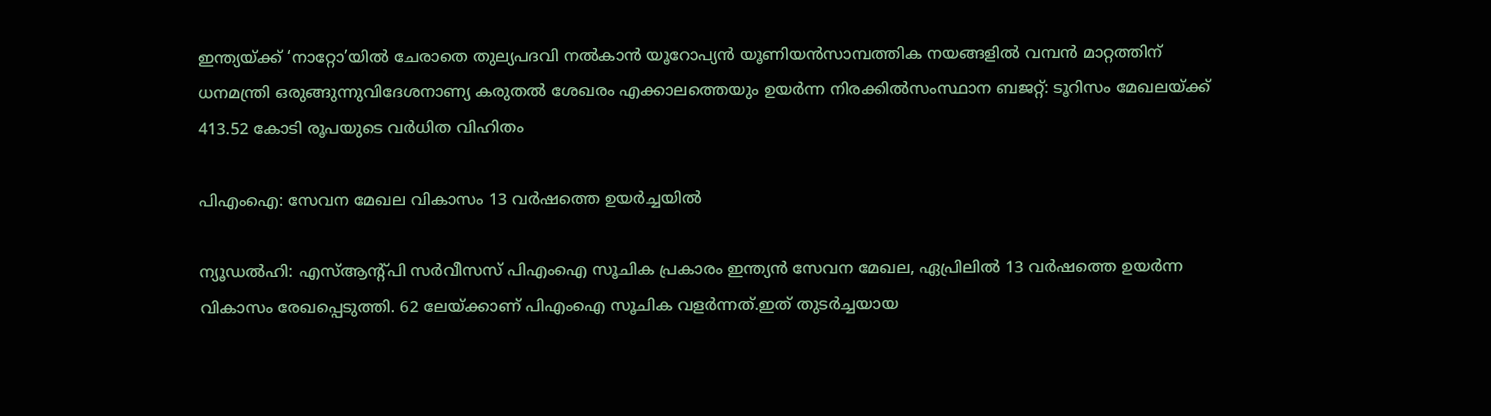ഇന്ത്യയ്ക്ക് ‘നാറ്റോ’യിൽ ചേരാതെ തുല്യപദവി നൽകാൻ യൂറോപ്യൻ യൂണിയൻസാമ്പത്തിക നയങ്ങളില്‍ വമ്പന്‍ മാറ്റത്തിന് ധനമന്ത്രി ഒരുങ്ങുന്നുവിദേശനാണ്യ കരുതല്‍ ശേഖരം എക്കാലത്തെയും ഉയര്‍ന്ന നിരക്കില്‍സംസ്ഥാന ബജറ്റ്: ടൂറിസം മേഖലയ്ക്ക് 413.52 കോടി രൂപയുടെ വര്‍ധിത വിഹിതം

പിഎംഐ: സേവന മേഖല വികാസം 13 വര്‍ഷത്തെ ഉയര്‍ച്ചയില്‍

ന്യൂഡല്‍ഹി: എസ്ആന്റ്പി സര്‍വീസസ് പിഎംഐ സൂചിക പ്രകാരം ഇന്ത്യന്‍ സേവന മേഖല, ഏപ്രിലില്‍ 13 വര്‍ഷത്തെ ഉയര്‍ന്ന വികാസം രേഖപ്പെടുത്തി. 62 ലേയ്ക്കാണ് പിഎംഐ സൂചിക വളര്‍ന്നത്.ഇത് തുടര്‍ച്ചയായ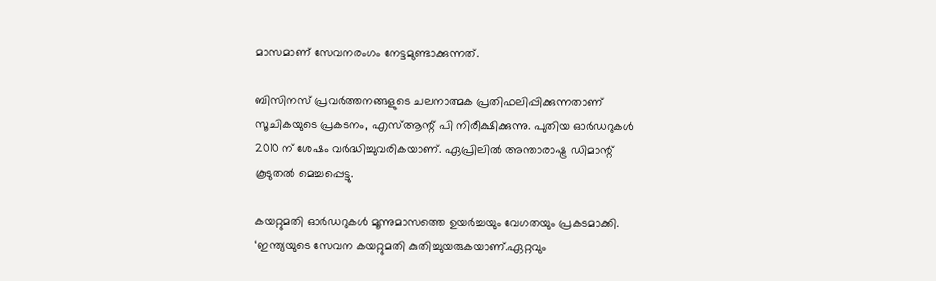മാസമാണ് സേവനരംഗം നേട്ടമുണ്ടാക്കുന്നത്.

ബിസിനസ് പ്രവര്‍ത്തനങ്ങളുടെ ചലനാത്മക പ്രതിഫലിപ്പിക്കുന്നതാണ് സൂചികയുടെ പ്രകടനം, എസ്ആന്റ് പി നിരീക്ഷിക്കുന്നു. പുതിയ ഓര്‍ഡറുകള്‍ 2010 ന് ശേഷം വര്‍ദ്ധിച്ചുവരികയാണ്. ഏപ്രിലില്‍ അന്താരാഷ്ട്ര ഡിമാന്റ് കൂടുതല്‍ മെച്ചപ്പെട്ടു.

കയറ്റുമതി ഓര്‍ഡറുകള്‍ മൂന്നുമാസത്തെ ഉയര്‍ച്ചയും വേഗതയും പ്രകടമാക്കി. ‘ഇന്ത്യയുടെ സേവന കയറ്റുമതി കുതിച്ചുയരുകയാണ്.ഏറ്റവും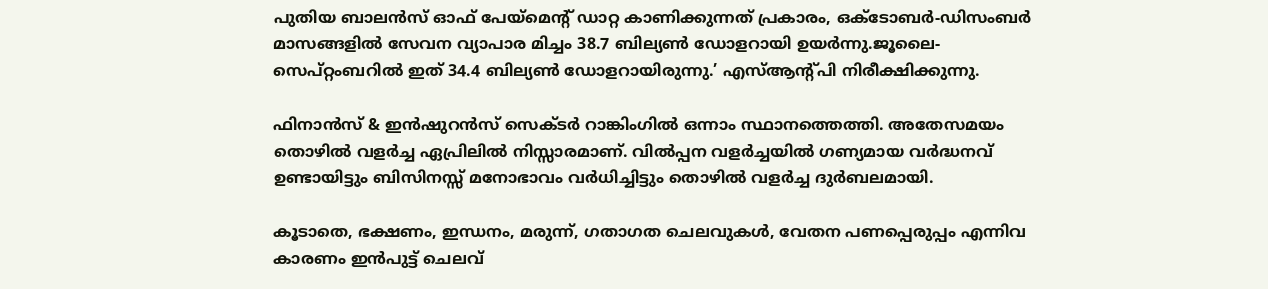പുതിയ ബാലന്‍സ് ഓഫ് പേയ്മെന്റ് ഡാറ്റ കാണിക്കുന്നത് പ്രകാരം, ഒക്ടോബര്‍-ഡിസംബര്‍ മാസങ്ങളില്‍ സേവന വ്യാപാര മിച്ചം 38.7 ബില്യണ്‍ ഡോളറായി ഉയര്‍ന്നു.ജൂലൈ-സെപ്റ്റംബറില്‍ ഇത് 34.4 ബില്യണ്‍ ഡോളറായിരുന്നു.’ എസ്ആന്റ്പി നിരീക്ഷിക്കുന്നു.

ഫിനാന്‍സ് & ഇന്‍ഷുറന്‍സ് സെക്ടര്‍ റാങ്കിംഗില്‍ ഒന്നാം സ്ഥാനത്തെത്തി. അതേസമയം തൊഴില്‍ വളര്‍ച്ച ഏപ്രിലില്‍ നിസ്സാരമാണ്. വില്‍പ്പന വളര്‍ച്ചയില്‍ ഗണ്യമായ വര്‍ദ്ധനവ് ഉണ്ടായിട്ടും ബിസിനസ്സ് മനോഭാവം വര്‍ധിച്ചിട്ടും തൊഴില്‍ വളര്‍ച്ച ദുര്‍ബലമായി.

കൂടാതെ, ഭക്ഷണം, ഇന്ധനം, മരുന്ന്, ഗതാഗത ചെലവുകള്‍, വേതന പണപ്പെരുപ്പം എന്നിവ കാരണം ഇന്‍പുട്ട് ചെലവ്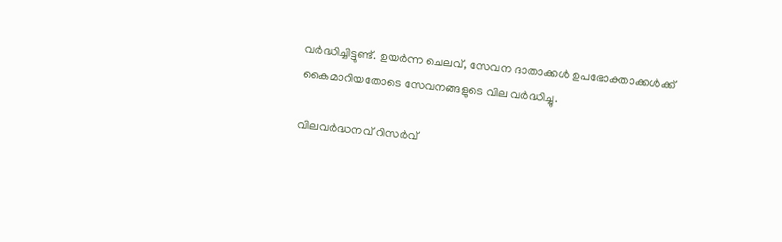വര്‍ദ്ധിച്ചിട്ടുണ്ട്. ഉയര്‍ന്ന ചെലവ്, സേവന ദാതാക്കള്‍ ഉപഭോക്താക്കള്‍ക്ക് കൈമാറിയതോടെ സേവനങ്ങളുടെ വില വര്‍ദ്ധിച്ചു.

വിലവര്‍ദ്ധനവ് റിസര്‍വ്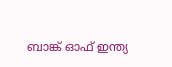ബാങ്ക് ഓഫ് ഇന്ത്യ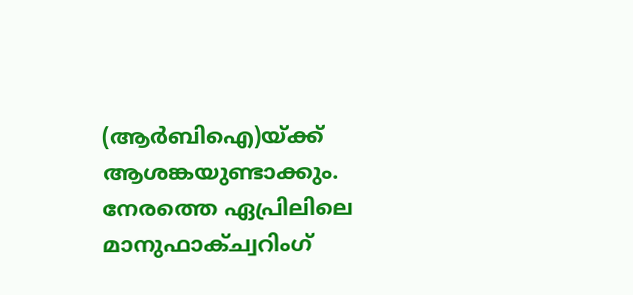(ആര്‍ബിഐ)യ്ക്ക് ആശങ്കയുണ്ടാക്കും. നേരത്തെ ഏപ്രിലിലെ മാനുഫാക്ച്വറിംഗ്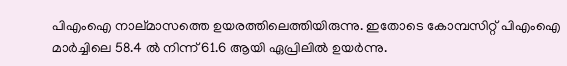പിഎംഐ നാല്മാസത്തെ ഉയരത്തിലെത്തിയിരുന്നു. ഇതോടെ കോമ്പസിറ്റ് പിഎംഐ മാര്‍ച്ചിലെ 58.4 ല്‍ നിന്ന് 61.6 ആയി ഏപ്രിലില്‍ ഉയര്‍ന്നു.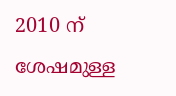2010 ന് ശേഷമുള്ള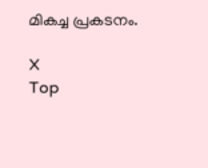മികച്ച പ്രകടനം.

X
Top